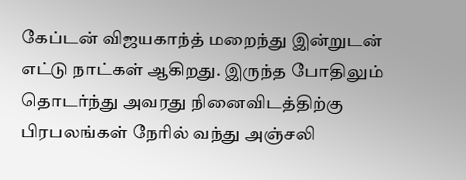கேப்டன் விஜயகாந்த் மறைந்து இன்றுடன் எட்டு நாட்கள் ஆகிறது. இருந்த போதிலும் தொடர்ந்து அவரது நினைவிடத்திற்கு பிரபலங்கள் நேரில் வந்து அஞ்சலி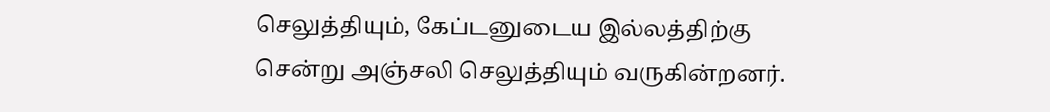செலுத்தியும், கேப்டனுடைய இல்லத்திற்கு சென்று அஞ்சலி செலுத்தியும் வருகின்றனர்.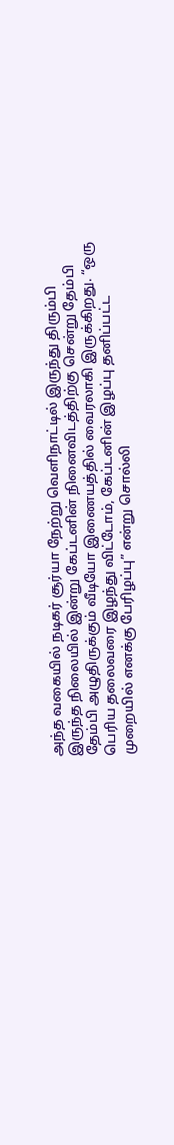அந்த வகையில் நடிகர் சூர்யா நேற்று வெளிநாட்டில் இருந்து திரும்பி இருந்த நிலையில் இன்று கேப்டனின் நினைவிடத்திற்கு சென்று தேம்பி தேம்பி அழுதிருக்கும் வீடியோ இணையத்தில் வைரலாகி இருக்கிறது. “ஒரு பெரிய தலைவரை இழந்து விட்டோம், கேப்டனின் இழப்பு தனிப்பட்ட முறையில் எனக்கு பேரிழப்பு” என்று சொல்லி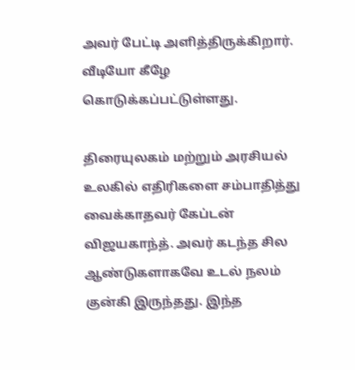அவர் பேட்டி அளித்திருக்கிறார். வீடியோ கீழே கொடுக்கப்பட்டுள்ளது.

திரையுலகம் மற்றும் அரசியல் உலகில் எதிரிகளை சம்பாதித்து வைக்காதவர் கேப்டன் விஜயகாந்த். அவர் கடந்த சில ஆண்டுகளாகவே உடல் நலம் குன்கி இருந்தது. இந்த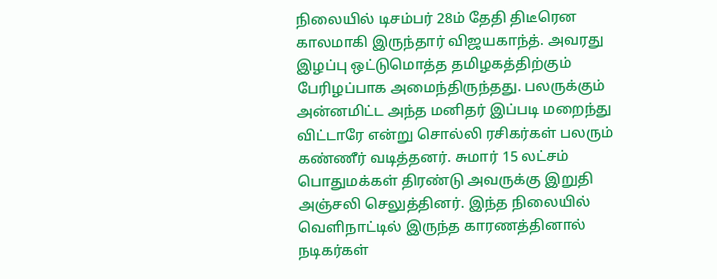நிலையில் டிசம்பர் 28ம் தேதி திடீரென காலமாகி இருந்தார் விஜயகாந்த். அவரது இழப்பு ஒட்டுமொத்த தமிழகத்திற்கும் பேரிழப்பாக அமைந்திருந்தது. பலருக்கும் அன்னமிட்ட அந்த மனிதர் இப்படி மறைந்து விட்டாரே என்று சொல்லி ரசிகர்கள் பலரும் கண்ணீர் வடித்தனர். சுமார் 15 லட்சம் பொதுமக்கள் திரண்டு அவருக்கு இறுதி அஞ்சலி செலுத்தினர். இந்த நிலையில் வெளிநாட்டில் இருந்த காரணத்தினால் நடிகர்கள்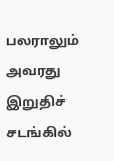பலராலும் அவரது இறுதிச் சடங்கில்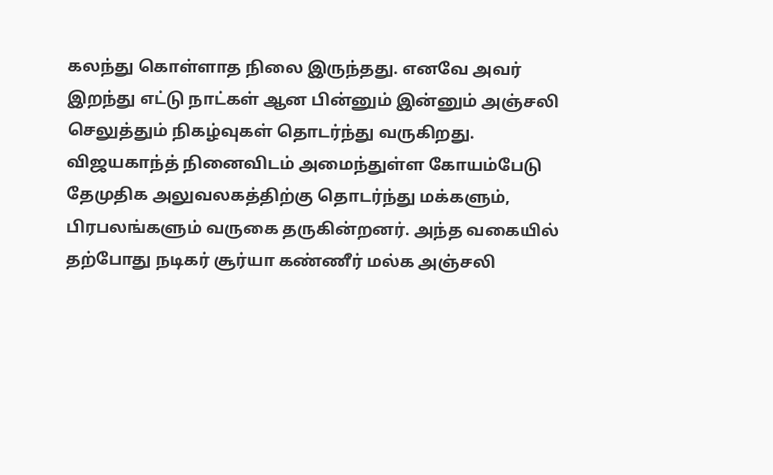கலந்து கொள்ளாத நிலை இருந்தது. எனவே அவர் இறந்து எட்டு நாட்கள் ஆன பின்னும் இன்னும் அஞ்சலி செலுத்தும் நிகழ்வுகள் தொடர்ந்து வருகிறது.
விஜயகாந்த் நினைவிடம் அமைந்துள்ள கோயம்பேடு தேமுதிக அலுவலகத்திற்கு தொடர்ந்து மக்களும், பிரபலங்களும் வருகை தருகின்றனர். அந்த வகையில் தற்போது நடிகர் சூர்யா கண்ணீர் மல்க அஞ்சலி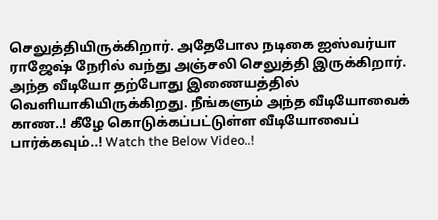செலுத்தியிருக்கிறார். அதேபோல நடிகை ஐஸ்வர்யா ராஜேஷ் நேரில் வந்து அஞ்சலி செலுத்தி இருக்கிறார். அந்த வீடியோ தற்போது இணையத்தில் வெளியாகியிருக்கிறது. நீங்களும் அந்த வீடியோவைக் காண..! கீழே கொடுக்கப்பட்டுள்ள வீடியோவைப் பார்க்கவும்..! Watch the Below Video..!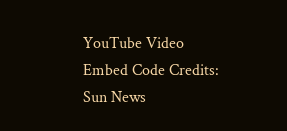YouTube Video Embed Code Credits: Sun News